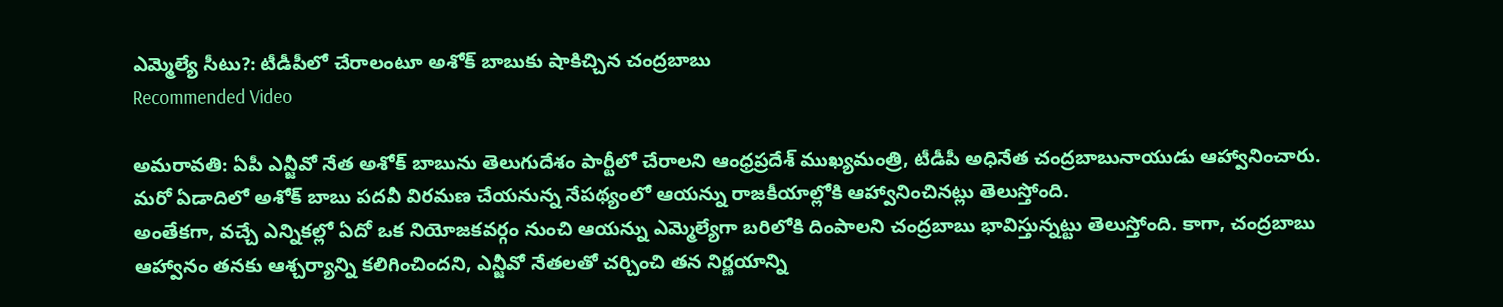ఎమ్మెల్యే సీటు?: టీడీపీలో చేరాలంటూ అశోక్ బాబుకు షాకిచ్చిన చంద్రబాబు
Recommended Video

అమరావతి: ఏపీ ఎన్జీవో నేత అశోక్ బాబును తెలుగుదేశం పార్టీలో చేరాలని ఆంధ్రప్రదేశ్ ముఖ్యమంత్రి, టీడీపీ అధినేత చంద్రబాబునాయుడు ఆహ్వానించారు. మరో ఏడాదిలో అశోక్ బాబు పదవీ విరమణ చేయనున్న నేపథ్యంలో ఆయన్ను రాజకీయాల్లోకి ఆహ్వానించినట్లు తెలుస్తోంది.
అంతేకగా, వచ్చే ఎన్నికల్లో ఏదో ఒక నియోజకవర్గం నుంచి ఆయన్ను ఎమ్మెల్యేగా బరిలోకి దింపాలని చంద్రబాబు భావిస్తున్నట్టు తెలుస్తోంది. కాగా, చంద్రబాబు ఆహ్వానం తనకు ఆశ్చర్యాన్ని కలిగించిందని, ఎన్జీవో నేతలతో చర్చించి తన నిర్ణయాన్ని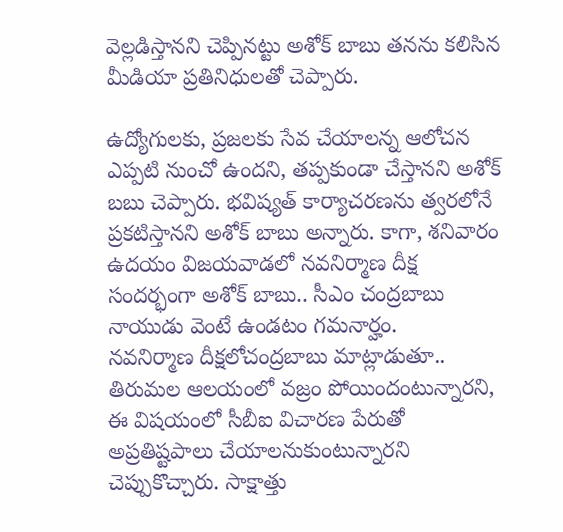వెల్లడిస్తానని చెప్పినట్టు అశోక్ బాబు తనను కలిసిన మీడియా ప్రతినిధులతో చెప్పారు.

ఉద్యోగులకు, ప్రజలకు సేవ చేయాలన్న ఆలోచన ఎప్పటి నుంచో ఉందని, తప్పకుండా చేస్తానని అశోక్ బబు చెప్పారు. భవిష్యత్ కార్యాచరణను త్వరలోనే ప్రకటిస్తానని అశోక్ బాబు అన్నారు. కాగా, శనివారం ఉదయం విజయవాడలో నవనిర్మాణ దీక్ష సందర్భంగా అశోక్ బాబు.. సీఎం చంద్రబాబు నాయుడు వెంటే ఉండటం గమనార్హం.
నవనిర్మాణ దీక్షలోచంద్రబాబు మాట్లాడుతూ.. తిరుమల ఆలయంలో వజ్రం పోయిందంటున్నారని, ఈ విషయంలో సీబీఐ విచారణ పేరుతో అప్రతిష్టపాలు చేయాలనుకుంటున్నారని చెప్పుకొచ్చారు. సాక్షాత్తు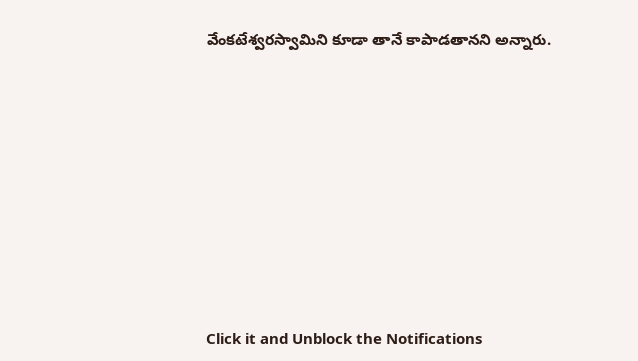వేంకటేశ్వరస్వామిని కూడా తానే కాపాడతానని అన్నారు.












Click it and Unblock the Notifications